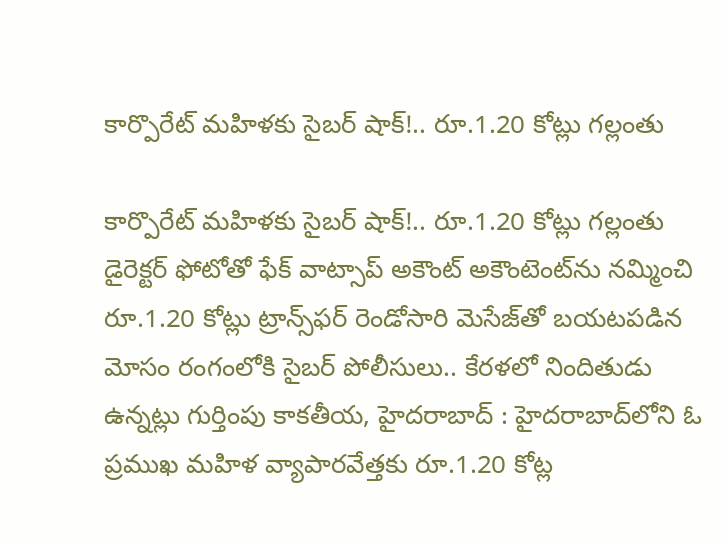కార్పొరేట్ మహిళకు సైబర్ షాక్!.. రూ.1.20 కోట్లు గల్లంతు

కార్పొరేట్ మహిళకు సైబర్ షాక్!.. రూ.1.20 కోట్లు గల్లంతు డైరెక్టర్ ఫోటోతో ఫేక్ వాట్సాప్ అకౌంట్ అకౌంటెంట్‌ను నమ్మించి రూ.1.20 కోట్లు ట్రాన్స్‌ఫర్ రెండోసారి మెసేజ్‌తో బయటపడిన మోసం రంగంలోకి సైబర్ పోలీసులు.. కేరళలో నిందితుడు ఉన్నట్లు గుర్తింపు కాకతీయ, హైదరాబాద్ : హైదరాబాద్‌లోని ఓ ప్రముఖ మహిళ వ్యాపారవేత్తకు రూ.1.20 కోట్ల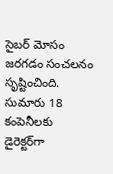సైబర్ మోసం జరగడం సంచలనం సృష్టించింది. సుమారు 18 కంపెనీలకు డైరెక్టర్‌గా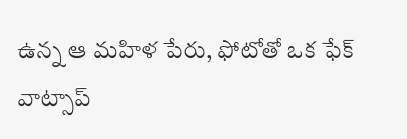ఉన్న ఆ మహిళ పేరు, ఫోటోతో ఒక ఫేక్ వాట్సాప్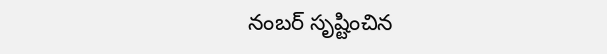నంబర్ సృష్టించిన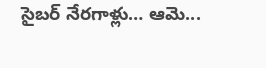సైబర్ నేరగాళ్లు… ఆమె...